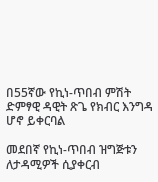በ55ኛው የኪነ-ጥበብ ምሽት ድምፃዊ ዳዊት ጽጌ የክብር እንግዳ ሆኖ ይቀርባል

መደበኛ የኪነ-ጥበብ ዝግጅቱን ለታዳሚዎች ሲያቀርብ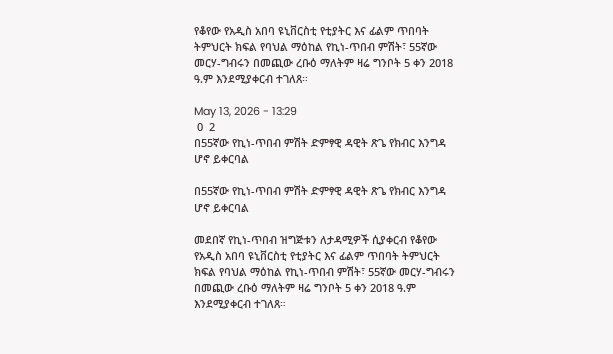የቆየው የአዲስ አበባ ዩኒቨርስቲ የቲያትር እና ፊልም ጥበባት ትምህርት ክፍል የባህል ማዕከል የኪነ-ጥበብ ምሽት፣ 55ኛው መርሃ-ግብሩን በመጪው ረቡዕ ማለትም ዛሬ ግንቦት 5 ቀን 2018 ዓ.ም እንደሚያቀርብ ተገለጸ።

May 13, 2026 - 13:29
 0  2
በ55ኛው የኪነ-ጥበብ ምሽት ድምፃዊ ዳዊት ጽጌ የክብር እንግዳ ሆኖ ይቀርባል

በ55ኛው የኪነ-ጥበብ ምሽት ድምፃዊ ዳዊት ጽጌ የክብር እንግዳ ሆኖ ይቀርባል

መደበኛ የኪነ-ጥበብ ዝግጅቱን ለታዳሚዎች ሲያቀርብ የቆየው የአዲስ አበባ ዩኒቨርስቲ የቲያትር እና ፊልም ጥበባት ትምህርት ክፍል የባህል ማዕከል የኪነ-ጥበብ ምሽት፣ 55ኛው መርሃ-ግብሩን በመጪው ረቡዕ ማለትም ዛሬ ግንቦት 5 ቀን 2018 ዓ.ም እንደሚያቀርብ ተገለጸ።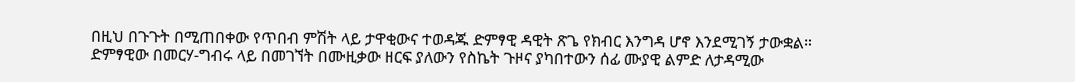በዚህ በጉጉት በሚጠበቀው የጥበብ ምሽት ላይ ታዋቂውና ተወዳጁ ድምፃዊ ዳዊት ጽጌ የክብር እንግዳ ሆኖ እንደሚገኝ ታውቋል። ድምፃዊው በመርሃ-ግብሩ ላይ በመገኘት በሙዚቃው ዘርፍ ያለውን የስኬት ጉዞና ያካበተውን ሰፊ ሙያዊ ልምድ ለታዳሚው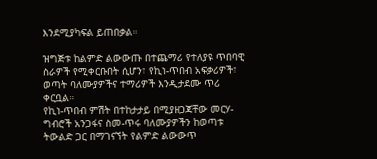እንደሚያካፍል ይጠበቃል።

ዝግጅቱ ከልምድ ልውውጡ በተጨማሪ የተለያዩ ጥበባዊ ስራዎች የሚቀርቡበት ሲሆን፣ የኪነ-ጥበብ አፍቃሪዎች፣ ወጣት ባለሙያዎችና ተማሪዎች እንዲታደሙ ጥሪ ቀርቧል።
የኪነ-ጥበብ ምሽት በተከታታይ በሚያዘጋጃቸው መርሃ-ግብሮች አንጋፋና ስመ-ጥሩ ባለሙያዎችን ከወጣቱ ትውልድ ጋር በማገናኘት የልምድ ልውውጥ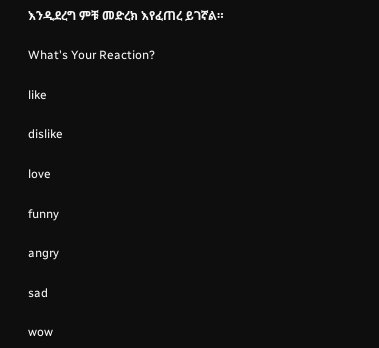እንዲደረግ ምቹ መድረክ እየፈጠረ ይገኛል።

What's Your Reaction?

like

dislike

love

funny

angry

sad

wow